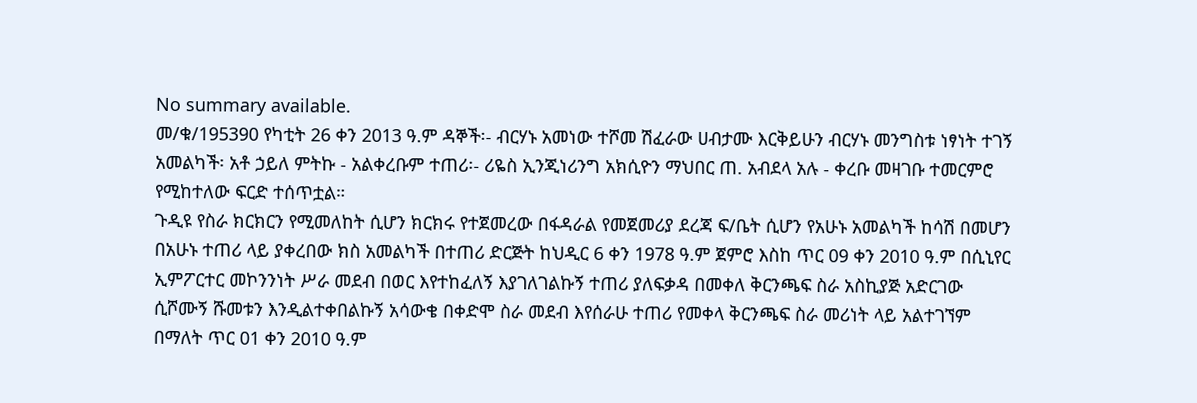No summary available.
መ/ቁ/195390 የካቲት 26 ቀን 2013 ዓ.ም ዳኞች፡- ብርሃኑ አመነው ተሾመ ሽፈራው ሀብታሙ እርቅይሁን ብርሃኑ መንግስቱ ነፃነት ተገኝ አመልካች፡ አቶ ኃይለ ምትኩ - አልቀረቡም ተጠሪ፡- ሪዬስ ኢንጂነሪንግ አክሲዮን ማህበር ጠ. አብደላ አሉ - ቀረቡ መዛገቡ ተመርምሮ የሚከተለው ፍርድ ተሰጥቷል።
ጉዲዩ የስራ ክርክርን የሚመለከት ሲሆን ክርክሩ የተጀመረው በፋዳራል የመጀመሪያ ደረጃ ፍ/ቤት ሲሆን የአሁኑ አመልካች ከሳሽ በመሆን በአሁኑ ተጠሪ ላይ ያቀረበው ክስ አመልካች በተጠሪ ድርጅት ከህዲር 6 ቀን 1978 ዓ.ም ጀምሮ እስከ ጥር 09 ቀን 2010 ዓ.ም በሲኒየር ኢምፖርተር መኮንንነት ሥራ መደብ በወር እየተከፈለኝ እያገለገልኩኝ ተጠሪ ያለፍቃዳ በመቀለ ቅርንጫፍ ስራ አስኪያጅ አድርገው ሲሾሙኝ ሹመቱን እንዲልተቀበልኩኝ አሳውቄ በቀድሞ ስራ መደብ እየሰራሁ ተጠሪ የመቀላ ቅርንጫፍ ስራ መሪነት ላይ አልተገኘም በማለት ጥር 01 ቀን 2010 ዓ.ም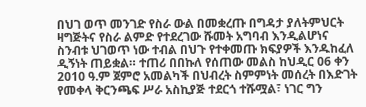በህገ ወጥ መንገድ የስራ ውል በመቋረጡ በግዳታ ያለትምህርት ዛግጅትና የስራ ልምድ የተደረገው ሹመት አግባብ እንዲልሆነና ስንብቱ ህገወጥ ነው ተብል በህጉ የተቀመጡ ክፍያዎች እንዱከፈለ ዲኝነት ጠይቋል። ተጠሪ በበኩለ የሰጠው መልስ ከህዲር 06 ቀን 2010 ዓ.ም ጀምሮ አመልካች በህብረት ስምምነት መሰረት በእድገት የመቀላ ቅርንጫፍ ሥራ አስኪያጅ ተደርጎ ተሹሟል፣ ነገር ግን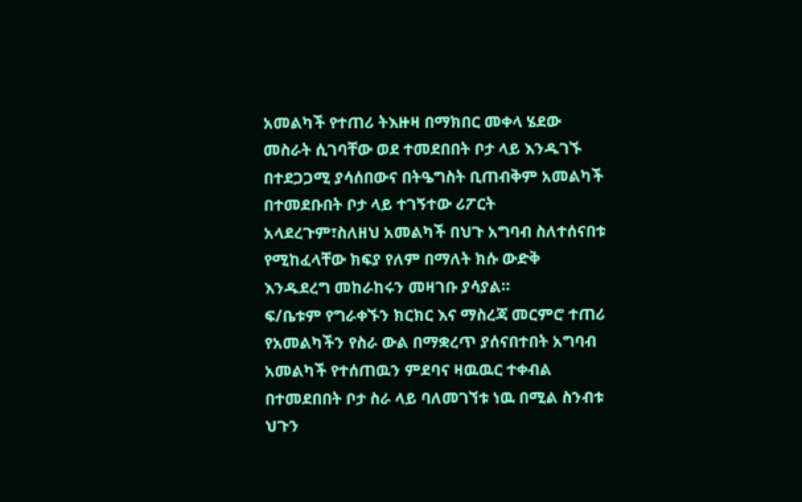አመልካች የተጠሪ ትእዙዛ በማክበር መቀላ ሄደው መስራት ሲገባቸው ወደ ተመደበበት ቦታ ላይ እንዱገኙ በተደጋጋሚ ያሳሰበውና በትዔግስት ቢጠብቅም አመልካች በተመደቡበት ቦታ ላይ ተገኝተው ሪፖርት አላደረጉም፣ስለዘህ አመልካች በህጉ አግባብ ስለተሰናበቱ የሚከፈላቸው ክፍያ የለም በማለት ክሱ ውድቅ እንዱደረግ መከራከሩን መዛገቡ ያሳያል።
ፍ/ቤቱም የግራቀኙን ክርክር እና ማስረጃ መርምሮ ተጠሪ የአመልካችን የስራ ውል በማቋረጥ ያሰናበተበት አግባብ አመልካች የተሰጠዉን ምደባና ዛዉዉር ተቀብል በተመደበበት ቦታ ስራ ላይ ባለመገኘቱ ነዉ በሚል ስንብቱ ህጉን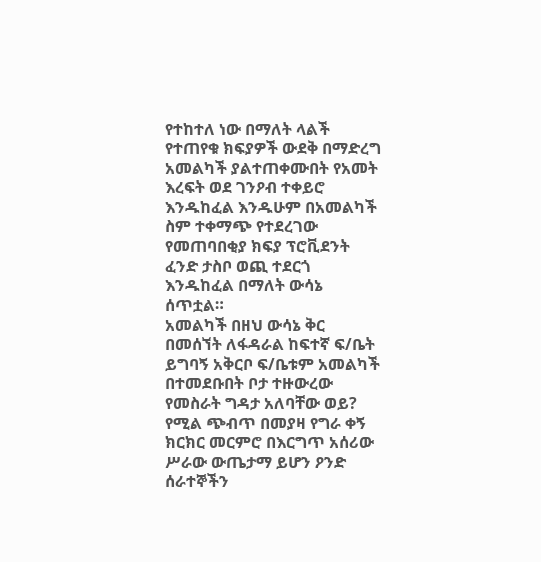የተከተለ ነው በማለት ላልች የተጠየቁ ክፍያዎች ውደቅ በማድረግ አመልካች ያልተጠቀሙበት የአመት እረፍት ወደ ገንዖብ ተቀይሮ እንዱከፈል እንዱሁም በአመልካች ስም ተቀማጭ የተደረገው የመጠባበቂያ ክፍያ ፕሮቪደንት ፈንድ ታስቦ ወጪ ተደርጎ እንዱከፈል በማለት ውሳኔ ሰጥቷል።
አመልካች በዘህ ውሳኔ ቅር በመሰኘት ለፋዳራል ከፍተኛ ፍ/ቤት ይግባኝ አቅርቦ ፍ/ቤቱም አመልካች በተመደቡበት ቦታ ተዙውረው የመስራት ግዳታ አለባቸው ወይ? የሚል ጭብጥ በመያዛ የግራ ቀኝ ክርክር መርምሮ በእርግጥ አሰሪው ሥራው ውጤታማ ይሆን ዖንድ ሰራተኞችን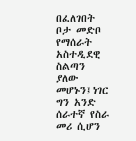በፈለገበት ቦታ መድቦ የማሰራት አስተዲደዊ ስልጣን ያለው መሆኑን፤ነገር ግን አንድ ሰራተኛ የስራ መሪ ሲሆን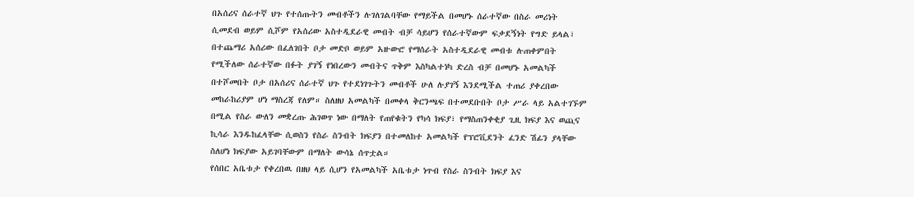በአሰሪና ሰራተኛ ህጉ የተሰጡትን መብቶችን ሉገለገልባቸው የማይችል በመሆኑ ሰራተኛው በስራ መሪነት ሲመደብ ወይም ሲሾም የአሰሪው አስተዲደራዊ መብት ብቻ ሳይሆን የሰራተኛውም ፍቃደኝነት የግድ ይላል፣ በተጨማሪ አሰሪው በፈለገበት ቦታ መድቦ ወይም አዙውሮ የማሰራት አስተዲደራዊ መብቱ ሉጠቀምበት የሚችለው ሰራተኛው በፉት ያገኝ የነበረውን መብትና ጥቅም እስካልተነካ ድረስ ብቻ በመሆኑ አመልካች በተሾመበት ቦታ በአሰሪና ሰራተኛ ህጉ የተደነገጉትን መብቶች ሁለ ሉያገኝ እንደሚችል ተጠሪ ያቀረበው መከራከሪያም ሆነ ማስረጃ የለም። ስለዘህ አመልካች በመቀላ ቅርንጫፍ በተመደቡበት ቦታ ሥራ ላይ አልተገኙም በሚል የስራ ውለን መቋረጡ ሕገወጥ ነው በማለት የጠየቁትን የካሳ ክፍያ፣ የማስጠንቀቂያ ጊዚ ክፍያ እና ወጪና ኪሳራ እንዱከፈላቸው ሲወስን የስራ ስንብት ክፍያን በተመለከተ አመልካች የፕሮቪደንት ፈንድ ሽፊን ያላቸው ስለሆነ ክፍያው አይገባቸውም በማለት ውሳኔ ሰጥቷል።
የሰበር አቤቱታ የቀረበዉ በዘህ ላይ ሲሆን የአመልካች አቤቱታ ነጥብ የስራ ስንብት ክፍያ እና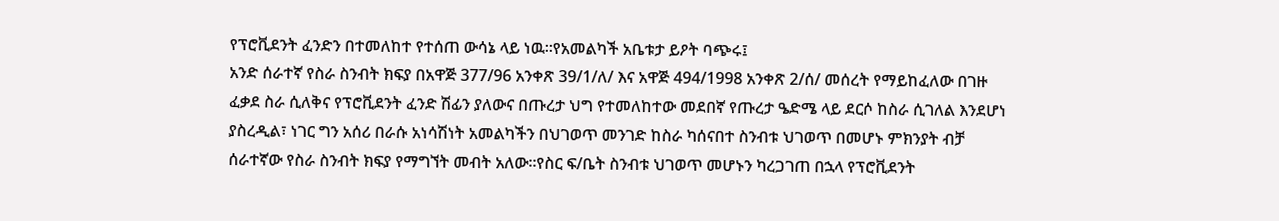የፕሮቪደንት ፈንድን በተመለከተ የተሰጠ ውሳኔ ላይ ነዉ።የአመልካች አቤቱታ ይዖት ባጭሩ፤
አንድ ሰራተኛ የስራ ስንብት ክፍያ በአዋጅ 377/96 አንቀጽ 39/1/ለ/ እና አዋጅ 494/1998 አንቀጽ 2/ሰ/ መሰረት የማይከፈለው በገዙ ፈቃደ ስራ ሲለቅና የፕሮቪደንት ፈንድ ሽፊን ያለውና በጡረታ ህግ የተመለከተው መደበኛ የጡረታ ዔድሜ ላይ ደርሶ ከስራ ሲገለል እንደሆነ ያስረዲል፣ ነገር ግን አሰሪ በራሱ አነሳሽነት አመልካችን በህገወጥ መንገድ ከስራ ካሰናበተ ስንብቱ ህገወጥ በመሆኑ ምክንያት ብቻ ሰራተኛው የስራ ስንብት ክፍያ የማግኘት መብት አለው።የስር ፍ/ቤት ስንብቱ ህገወጥ መሆኑን ካረጋገጠ በኋላ የፕሮቪደንት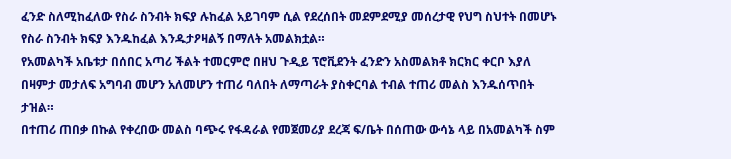ፈንድ ስለሚከፈለው የስራ ስንብት ክፍያ ሉከፈል አይገባም ሲል የደረሰበት መደምደሚያ መሰረታዊ የህግ ስህተት በመሆኑ የስራ ስንብት ክፍያ እንዱከፈል እንዱታዖዛልኝ በማለት አመልክቷል።
የአመልካች አቤቱታ በሰበር አጣሪ ችልት ተመርምሮ በዘህ ጉዲይ ፕሮቪደንት ፈንድን አስመልክቶ ክርክር ቀርቦ እያለ በዛምታ መታለፍ አግባብ መሆን አለመሆን ተጠሪ ባለበት ለማጣራት ያስቀርባል ተብል ተጠሪ መልስ እንዱሰጥበት ታዝል።
በተጠሪ ጠበቃ በኩል የቀረበው መልስ ባጭሩ የፋዳራል የመጀመሪያ ደረጃ ፍ/ቤት በሰጠው ውሳኔ ላይ በአመልካች ስም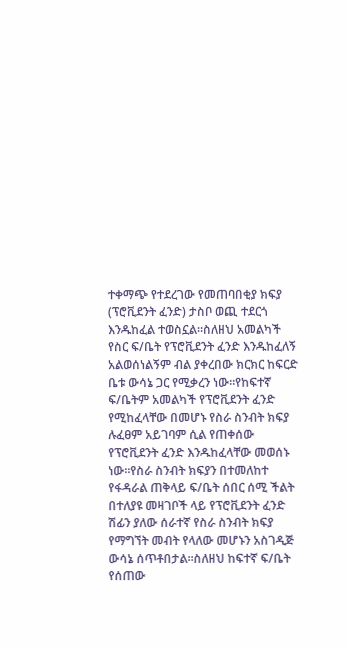ተቀማጭ የተደረገው የመጠባበቂያ ክፍያ (ፕሮቪደንት ፈንድ) ታስቦ ወጪ ተደርጎ እንዱከፈል ተወስኗል።ስለዘህ አመልካች የስር ፍ/ቤት የፕሮቪደንት ፈንድ እንዱከፈለኝ አልወሰነልኝም ብል ያቀረበው ክርክር ከፍርድ ቤቱ ውሳኔ ጋር የሚቃረን ነው።የከፍተኛ ፍ/ቤትም አመልካች የፕሮቪደንት ፈንድ የሚከፈላቸው በመሆኑ የስራ ስንብት ክፍያ ሉፈፀም አይገባም ሲል የጠቀሰው የፕሮቪደንት ፈንድ እንዱከፈላቸው መወሰኑ ነው።የስራ ስንብት ክፍያን በተመለከተ የፋዳራል ጠቅላይ ፍ/ቤት ሰበር ሰሚ ችልት በተለያዩ መዛገቦች ላይ የፕሮቪደንት ፈንድ ሽፊን ያለው ሰራተኛ የስራ ስንብት ክፍያ የማግኘት መብት የላለው መሆኑን አስገዲጅ ውሳኔ ሰጥቶበታል።ስለዘህ ከፍተኛ ፍ/ቤት የሰጠው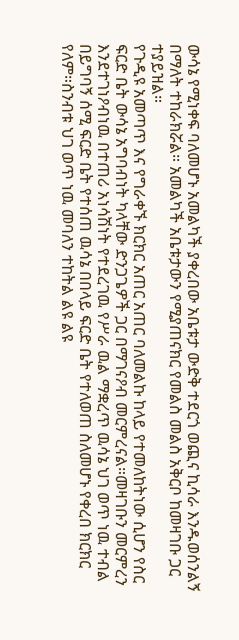ውሳኔ የሚነቀፍ ባለመሆኑ አመልካች ያቀረበው አቤቱታ ውድቅ ተደርጎ ወጪና ኪሳራ እንዱወሰንልኝ በማለት ተከራክሯል። አመልካች አቤቱታውን የሚያጠናክር የመልስ መልስ አቅርቦ ከመዛገቡ ጋር ተያይዝል።
የጉዲዩ አመጣጥ እና የግራቀኙ ክርክር አጠር አጠር ባለመልኩ ከላይ የተመለከትነው ሲሆን የስር ፍርድ ቤት ውሳኔ አግባብነት ካላቸው ድንጋጌዎች ጋር በማገናዖብ መርምረናል።መዛገቡን መርምረን እንደተገነዖብነዉ በተጠሪ አነሳሽነት የተደረገዉ የሥራ ዉል ማቋረጥ ዉሳኔ ህገ ወጥ ነዉ ተብል በይግባኝ ሰሚ ፍርድ ቤት የተሰጠ ዉሳኔ በበላይ ፍርድ ቤት የተለወጠ ስለመሆኑ የቀረበ ክርክር የለም።ስንብቱ ህገ ወጥ ነዉ መባለን ተከትል ልዩ ልዩ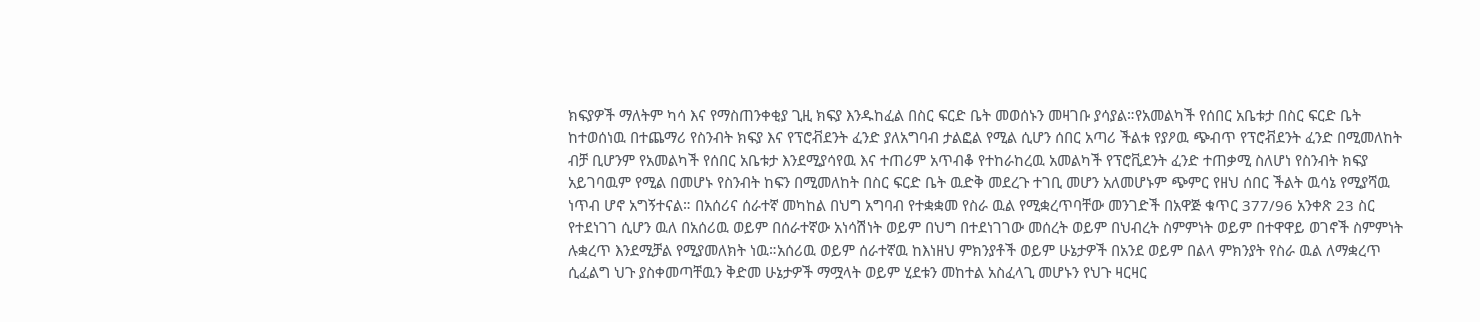ክፍያዎች ማለትም ካሳ እና የማስጠንቀቂያ ጊዚ ክፍያ እንዱከፈል በስር ፍርድ ቤት መወሰኑን መዛገቡ ያሳያል።የአመልካች የሰበር አቤቱታ በስር ፍርድ ቤት ከተወሰነዉ በተጨማሪ የስንብት ክፍያ እና የፕሮቭደንት ፈንድ ያለአግባብ ታልፎል የሚል ሲሆን ሰበር አጣሪ ችልቱ የያዖዉ ጭብጥ የፕሮቭደንት ፈንድ በሚመለከት ብቻ ቢሆንም የአመልካች የሰበር አቤቱታ እንደሚያሳየዉ እና ተጠሪም አጥብቆ የተከራከረዉ አመልካች የፕሮቪደንት ፈንድ ተጠቃሚ ስለሆነ የስንብት ክፍያ አይገባዉም የሚል በመሆኑ የስንብት ከፍን በሚመለከት በስር ፍርድ ቤት ዉድቅ መደረጉ ተገቢ መሆን አለመሆኑም ጭምር የዘህ ሰበር ችልት ዉሳኔ የሚያሻዉ ነጥብ ሆኖ አግኝተናል። በአሰሪና ሰራተኛ መካከል በህግ አግባብ የተቋቋመ የስራ ዉል የሚቋረጥባቸው መንገድች በአዋጅ ቁጥር 377/96 አንቀጽ 23 ስር የተደነገገ ሲሆን ዉለ በአሰሪዉ ወይም በሰራተኛው አነሳሽነት ወይም በህግ በተደነገገው መሰረት ወይም በህብረት ስምምነት ወይም በተዋዋይ ወገኖች ስምምነት ሉቋረጥ እንደሚቻል የሚያመለክት ነዉ።አሰሪዉ ወይም ሰራተኛዉ ከእነዘህ ምክንያቶች ወይም ሁኔታዎች በአንደ ወይም በልላ ምክንያት የስራ ዉል ለማቋረጥ ሲፈልግ ህጉ ያስቀመጣቸዉን ቅድመ ሁኔታዎች ማሟላት ወይም ሂደቱን መከተል አስፈላጊ መሆኑን የህጉ ዛርዛር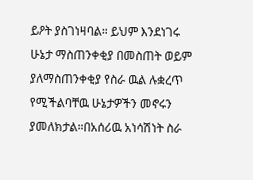ይዖት ያስገነዛባል። ይህም እንደነገሩ ሁኔታ ማስጠንቀቂያ በመስጠት ወይም ያለማስጠንቀቂያ የስራ ዉል ሉቋረጥ የሚችልባቸዉ ሁኔታዎችን መኖሩን ያመለክታል።በአሰሪዉ አነሳሽነት ስራ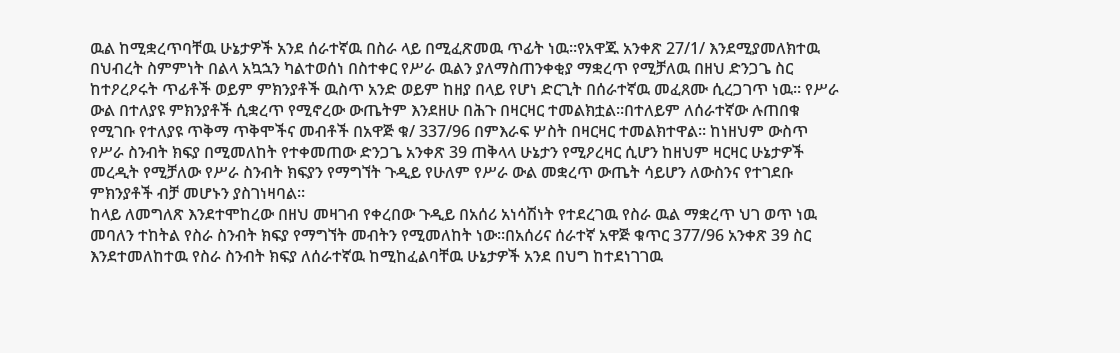ዉል ከሚቋረጥባቸዉ ሁኔታዎች አንደ ሰራተኛዉ በስራ ላይ በሚፈጽመዉ ጥፊት ነዉ።የአዋጁ አንቀጽ 27/1/ እንደሚያመለክተዉ በህብረት ስምምነት በልላ አኳኋን ካልተወሰነ በስተቀር የሥራ ዉልን ያለማስጠንቀቂያ ማቋረጥ የሚቻለዉ በዘህ ድንጋጌ ስር ከተዖረዖሩት ጥፊቶች ወይም ምክንያቶች ዉስጥ አንድ ወይም ከዘያ በላይ የሆነ ድርጊት በሰራተኛዉ መፈጸሙ ሲረጋገጥ ነዉ። የሥራ ውል በተለያዩ ምክንያቶች ሲቋረጥ የሚኖረው ውጤትም እንደዘሁ በሕጉ በዛርዛር ተመልክቷል።በተለይም ለሰራተኛው ሉጠበቁ የሚገቡ የተለያዩ ጥቅማ ጥቅሞችና መብቶች በአዋጅ ቁ/ 337/96 በምእራፍ ሦስት በዛርዛር ተመልክተዋል። ከነዘህም ውስጥ የሥራ ስንብት ክፍያ በሚመለከት የተቀመጠው ድንጋጌ አንቀጽ 39 ጠቅላላ ሁኔታን የሚዖረዛር ሲሆን ከዘህም ዛርዛር ሁኔታዎች መረዲት የሚቻለው የሥራ ስንብት ክፍያን የማግኘት ጉዲይ የሁለም የሥራ ውል መቋረጥ ውጤት ሳይሆን ለውስንና የተገደቡ ምክንያቶች ብቻ መሆኑን ያስገነዛባል።
ከላይ ለመግለጽ እንደተሞከረው በዘህ መዛገብ የቀረበው ጉዲይ በአሰሪ አነሳሽነት የተደረገዉ የስራ ዉል ማቋረጥ ህገ ወጥ ነዉ መባለን ተከትል የስራ ስንብት ክፍያ የማግኘት መብትን የሚመለከት ነው።በአሰሪና ሰራተኛ አዋጅ ቁጥር 377/96 አንቀጽ 39 ስር እንደተመለከተዉ የስራ ስንብት ክፍያ ለሰራተኛዉ ከሚከፈልባቸዉ ሁኔታዎች አንደ በህግ ከተደነገገዉ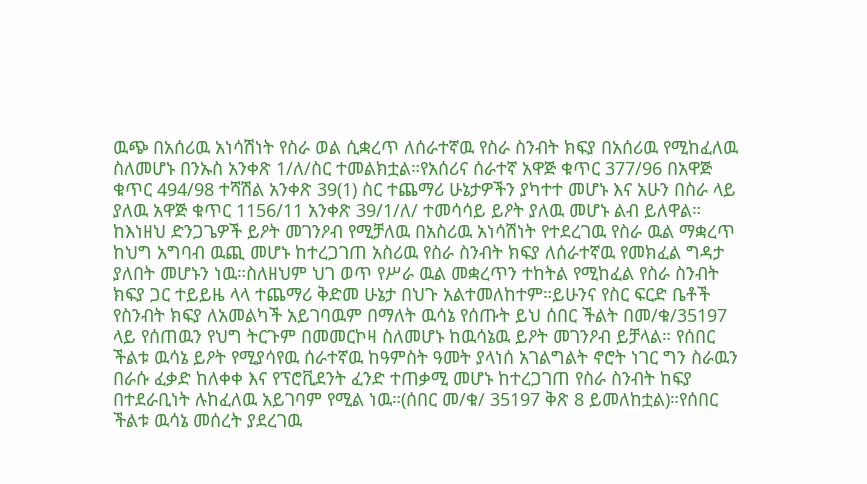ዉጭ በአሰሪዉ አነሳሽነት የስራ ወል ሲቋረጥ ለሰራተኛዉ የስራ ስንብት ክፍያ በአሰሪዉ የሚከፈለዉ ስለመሆኑ በንኡስ አንቀጽ 1/ለ/ስር ተመልክቷል።የአሰሪና ሰራተኛ አዋጅ ቁጥር 377/96 በአዋጅ ቁጥር 494/98 ተሻሽል አንቀጽ 39(1) ስር ተጨማሪ ሁኔታዎችን ያካተተ መሆኑ እና አሁን በስራ ላይ ያለዉ አዋጅ ቁጥር 1156/11 አንቀጽ 39/1/ለ/ ተመሳሳይ ይዖት ያለዉ መሆኑ ልብ ይለዋል።
ከእነዘህ ድንጋጌዎች ይዖት መገንዖብ የሚቻለዉ በአስሪዉ አነሳሽነት የተደረገዉ የስራ ዉል ማቋረጥ ከህግ አግባብ ዉጪ መሆኑ ከተረጋገጠ አስሪዉ የስራ ስንብት ክፍያ ለሰራተኛዉ የመክፈል ግዳታ ያለበት መሆኑን ነዉ።ስለዘህም ህገ ወጥ የሥራ ዉል መቋረጥን ተከትል የሚከፈል የስራ ስንብት ክፍያ ጋር ተይይዜ ላላ ተጨማሪ ቅድመ ሁኔታ በህጉ አልተመለከተም።ይሁንና የስር ፍርድ ቤቶች የስንብት ክፍያ ለአመልካች አይገባዉም በማለት ዉሳኔ የሰጡት ይህ ሰበር ችልት በመ/ቁ/35197 ላይ የሰጠዉን የህግ ትርጉም በመመርኮዛ ስለመሆኑ ከዉሳኔዉ ይዖት መገንዖብ ይቻላል። የሰበር ችልቱ ዉሳኔ ይዖት የሚያሳየዉ ሰራተኛዉ ከዓምስት ዓመት ያላነሰ አገልግልት ኖሮት ነገር ግን ስራዉን በራሱ ፈቃድ ከለቀቀ እና የፕሮቪደንት ፈንድ ተጠቃሚ መሆኑ ከተረጋገጠ የስራ ስንብት ከፍያ በተደራቢነት ሉከፈለዉ አይገባም የሚል ነዉ።(ሰበር መ/ቁ/ 35197 ቅጽ 8 ይመለከቷል)።የሰበር ችልቱ ዉሳኔ መሰረት ያደረገዉ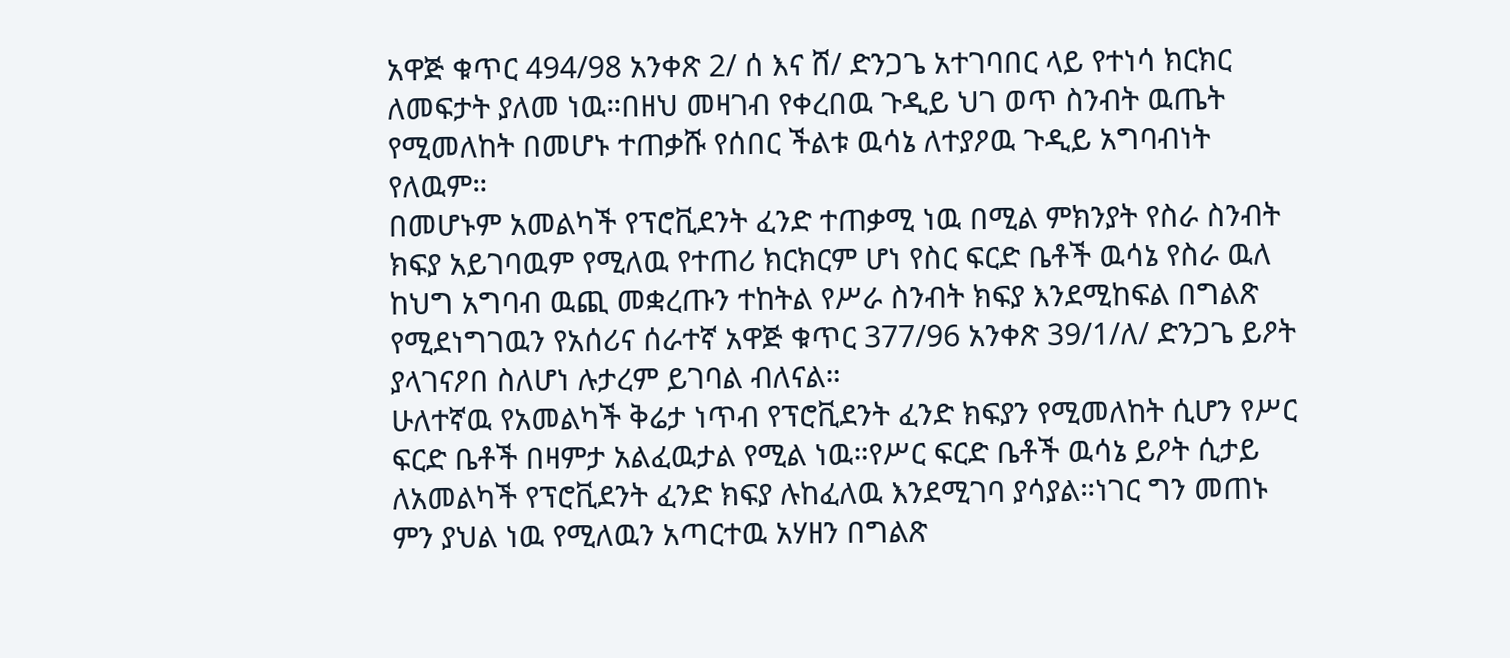አዋጅ ቁጥር 494/98 አንቀጽ 2/ ሰ እና ሸ/ ድንጋጌ አተገባበር ላይ የተነሳ ክርክር ለመፍታት ያለመ ነዉ።በዘህ መዛገብ የቀረበዉ ጉዲይ ህገ ወጥ ስንብት ዉጤት የሚመለከት በመሆኑ ተጠቃሹ የሰበር ችልቱ ዉሳኔ ለተያዖዉ ጉዲይ አግባብነት የለዉም።
በመሆኑም አመልካች የፕሮቪደንት ፈንድ ተጠቃሚ ነዉ በሚል ምክንያት የስራ ስንብት ክፍያ አይገባዉም የሚለዉ የተጠሪ ክርክርም ሆነ የስር ፍርድ ቤቶች ዉሳኔ የስራ ዉለ ከህግ አግባብ ዉጪ መቋረጡን ተከትል የሥራ ስንብት ክፍያ እንደሚከፍል በግልጽ የሚደነግገዉን የአሰሪና ሰራተኛ አዋጅ ቁጥር 377/96 አንቀጽ 39/1/ለ/ ድንጋጌ ይዖት ያላገናዖበ ስለሆነ ሉታረም ይገባል ብለናል።
ሁለተኛዉ የአመልካች ቅሬታ ነጥብ የፕሮቪደንት ፈንድ ክፍያን የሚመለከት ሲሆን የሥር ፍርድ ቤቶች በዛምታ አልፈዉታል የሚል ነዉ።የሥር ፍርድ ቤቶች ዉሳኔ ይዖት ሲታይ ለአመልካች የፕሮቪደንት ፈንድ ክፍያ ሉከፈለዉ እንደሚገባ ያሳያል።ነገር ግን መጠኑ ምን ያህል ነዉ የሚለዉን አጣርተዉ አሃዘን በግልጽ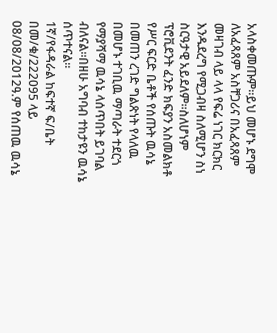አላስቀመጡም።ይህ መሆኑ ደግሞ ለአፈጻጸም አስቸጋሪና በአፈጻጸም መዛገብ ላይ ላላ የፍሬ ነገር ክርክር እንዱደረግ የሚጋብዛ ስለሚሆን ስነ ስርዓታዊ አይደለም።ስለሆነም ፕሮቪደንት ፈንድ ክፍያን አስመልክቶ የሥር ፍርድ ቤቶች የሰጡት ዉሳኔ በመጠን ረገድ ግልጽነት የላለዉ በመሆኑ ተገቢዉ ማጣራት ተደርጎ የማያሻማ ዉሳኔ ላሰጥበት ይገባል ብለናል።በዘሁ አግባብ ተከታዩን ዉሳኔ ሰጥተናል።
1ኛ/የፋዳራል ከፍተኛ ፍ/ቤት በመ/ቁ/222095 ላይ 08/08/2012ዓ.ም የሰጠዉ ዉሳኔ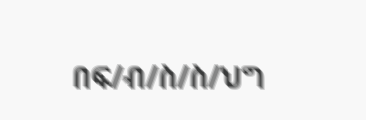በፍ/ብ/ስ/ስ/ህግ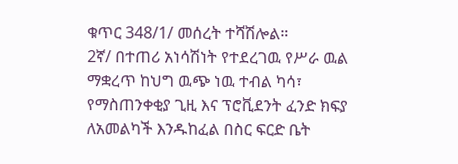ቁጥር 348/1/ መሰረት ተሻሽሎል።
2ኛ/ በተጠሪ አነሳሽነት የተደረገዉ የሥራ ዉል ማቋረጥ ከህግ ዉጭ ነዉ ተብል ካሳ፣ የማስጠንቀቂያ ጊዚ እና ፕሮቪደንት ፈንድ ክፍያ ለአመልካች እንዱከፈል በስር ፍርድ ቤት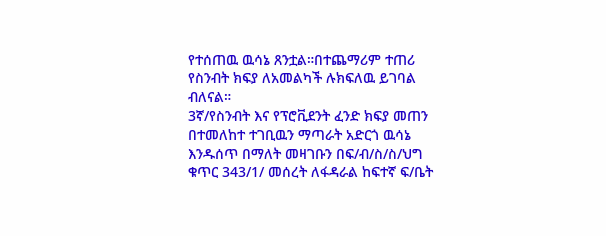የተሰጠዉ ዉሳኔ ጸንቷል።በተጨማሪም ተጠሪ የስንብት ክፍያ ለአመልካች ሉክፍለዉ ይገባል ብለናል።
3ኛ/የስንብት እና የፕሮቪደንት ፈንድ ክፍያ መጠን በተመለከተ ተገቢዉን ማጣራት አድርጎ ዉሳኔ እንዱሰጥ በማለት መዛገቡን በፍ/ብ/ስ/ስ/ህግ ቁጥር 343/1/ መሰረት ለፋዳራል ከፍተኛ ፍ/ቤት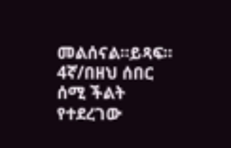መልሰናል።ይጻፍ።
4ኛ/በዘህ ሰበር ሰሚ ችልት የተደረገው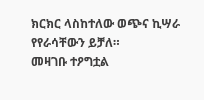ክርክር ላስከተለው ወጭና ኪሣራ የየራሳቸውን ይቻለ።
መዛገቡ ተዖግቷል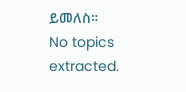ይመለስ።
No topics extracted.